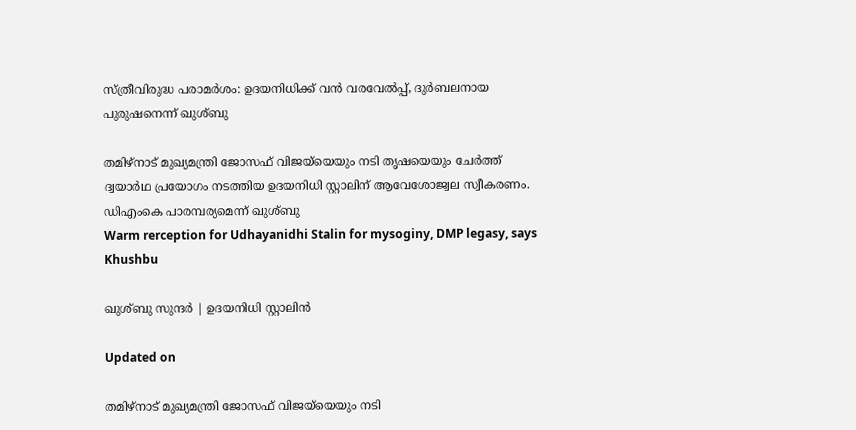സ്ത്രീവിരുദ്ധ പരാമർശം: ഉദയനിധിക്ക് വൻ വരവേൽപ്പ്, ദുർബലനായ പുരുഷനെന്ന് ഖുശ്ബു

തമിഴ്നാട് മുഖ്യമന്ത്രി ജോസഫ് വിജയ്‌യെയും നടി തൃഷയെയും ചേർത്ത് ദ്വയാർഥ പ്രയോഗം നടത്തിയ ഉദയനിധി സ്റ്റാലിന് ആവേശോജ്വല സ്വീകരണം. ഡിഎംകെ പാരമ്പര്യമെന്ന് ഖുശ്ബു
Warm rerception for Udhayanidhi Stalin for mysoginy, DMP legasy, says Khushbu

ഖുശ്ബു സുന്ദർ | ഉദയനിധി സ്റ്റാലിൻ

Updated on

തമിഴ്നാട് മുഖ്യമന്ത്രി ജോസഫ് വിജയ്‌യെയും നടി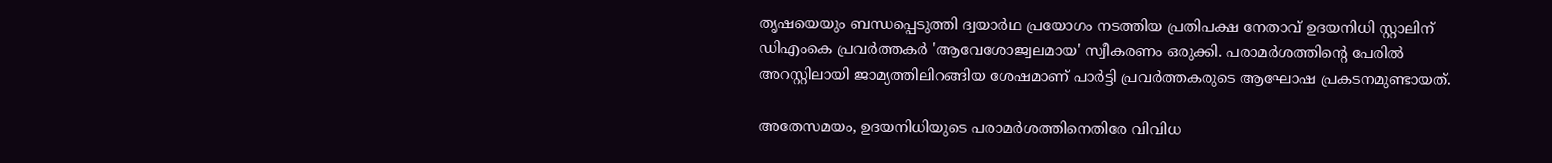തൃഷയെയും ബന്ധപ്പെടുത്തി ദ്വയാർഥ പ്രയോഗം നടത്തിയ പ്രതിപക്ഷ നേതാവ് ഉദയനിധി സ്റ്റാലിന് ഡിഎംകെ പ്രവർത്തകർ 'ആവേശോജ്വലമായ' സ്വീകരണം ഒരുക്കി. പരാമർശത്തിന്‍റെ പേരിൽ അറസ്റ്റിലായി ജാമ്യത്തിലിറങ്ങിയ ശേഷമാണ് പാർട്ടി പ്രവർത്തകരുടെ ആഘോഷ പ്രകടനമുണ്ടായത്.

അതേസമയം, ഉദയനിധിയുടെ പരാമർശത്തിനെതിരേ വിവിധ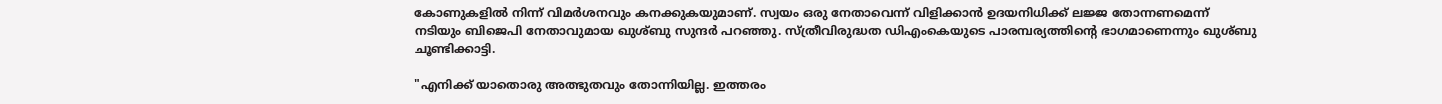കോണുകളിൽ നിന്ന് വിമർശനവും കനക്കുകയുമാണ്. സ്വയം ഒരു നേതാവെന്ന് വിളിക്കാൻ ഉദയനിധിക്ക് ലജ്ജ തോന്നണമെന്ന് നടിയും ബിജെപി നേതാവുമായ ഖുശ്ബു സുന്ദർ പറഞ്ഞു. സ്ത്രീവിരുദ്ധത ഡിഎംകെയുടെ പാരമ്പര്യത്തിന്‍റെ ഭാഗമാണെന്നും ഖുശ്ബു ചൂണ്ടിക്കാട്ടി.

"എനിക്ക് യാതൊരു അത്ഭുതവും തോന്നിയില്ല. ഇത്തരം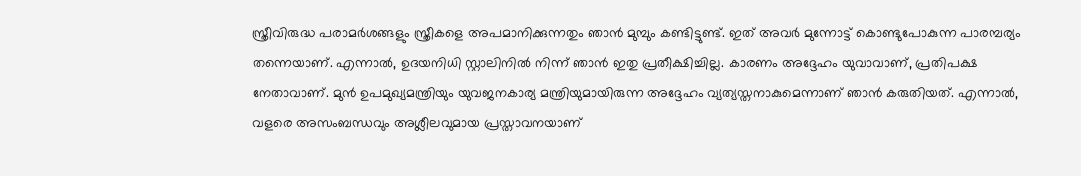സ്ത്രീവിരുദ്ധ പരാമർശങ്ങളും സ്ത്രീകളെ അപമാനിക്കുന്നതും ഞാൻ മുമ്പും കണ്ടിട്ടുണ്ട്. ഇത് അവർ മുന്നോട്ട് കൊണ്ടുപോകുന്ന പാരമ്പര്യം തന്നെയാണ്. എന്നാൽ, ഉദയനിധി സ്റ്റാലിനിൽ നിന്ന് ഞാൻ ഇതു പ്രതീക്ഷിച്ചില്ല. കാരണം അദ്ദേഹം യുവാവാണ്, പ്രതിപക്ഷ നേതാവാണ്. മുൻ ഉപമുഖ്യമന്ത്രിയും യുവജനകാര്യ മന്ത്രിയുമായിരുന്ന അദ്ദേഹം വ്യത്യസ്തനാകുമെന്നാണ് ഞാൻ കരുതിയത്. എന്നാൽ, വളരെ അസംബന്ധവും അശ്ലീലവുമായ പ്രസ്താവനയാണ്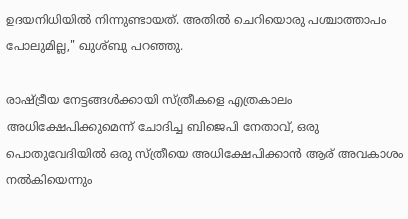ഉദയനിധിയിൽ നിന്നുണ്ടായത്. അതിൽ ചെറിയൊരു പശ്ചാത്താപം പോലുമില്ല," ഖുശ്ബു പറഞ്ഞു.

രാഷ്ട്രീയ നേട്ടങ്ങൾക്കായി സ്ത്രീകളെ എത്രകാലം അധിക്ഷേപിക്കുമെന്ന് ചോദിച്ച ബിജെപി നേതാവ്, ഒരു പൊതുവേദിയിൽ ഒരു സ്ത്രീയെ അധിക്ഷേപിക്കാൻ ആര് അവകാശം നൽകിയെന്നും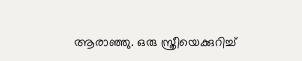ആരാഞ്ഞു. ഒരു സ്ത്രീയെക്കുറിച്ച്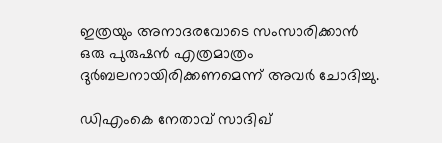ഇത്രയും അനാദരവോടെ സംസാരിക്കാൻ ഒരു പുരുഷൻ എത്രമാത്രം ദുർബലനായിരിക്കണമെന്ന് അവർ ചോദിച്ചു.

ഡിഎംകെ നേതാവ് സാദിഖ്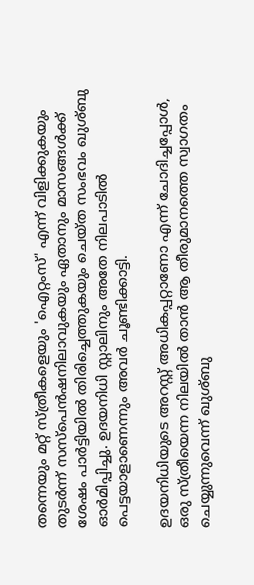തന്നെയും മറ്റ് സ്ത്രീകളെയും 'ഐറ്റംസ്' എന്ന് വിളിക്കുകയും തുടർന്ന് സസ്പെൻഷനിലാവുകയും ഏതാനും മാസങ്ങൾക്ക് ശേഷം പാർട്ടിയിൽ തിരിച്ചെത്തുകയും ചെയ്ത സംഭവം ഖുശ്ബു ഓർമിപ്പിച്ചു. ഉദയനിധി സ്റ്റാലിനും അതേ നിലപാടിൽ പെട്ടയാളാണെന്നും അവർ ചൂണ്ടിക്കാട്ടി.

ഉദയനിധിയുടെ അറസ്റ്റ് അധികപ്പറ്റാണോ എന്ന് ചോദിച്ചപ്പോൾ, ഒരു സ്ത്രീയെന്ന നിലയിൽ താൻ ആ തീരുമാനത്തെ സ്വാഗതം ചെയ്യുന്നുവെന്ന് ഖുശ്ബു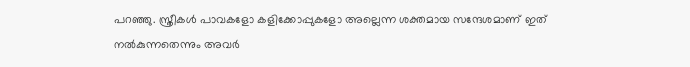പറഞ്ഞു. സ്ത്രീകൾ പാവകളോ കളിക്കോപ്പുകളോ അല്ലെന്ന ശക്തമായ സന്ദേശമാണ് ഇത് നൽകുന്നതെന്നും അവർ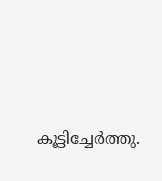കൂട്ടിച്ചേർത്തു.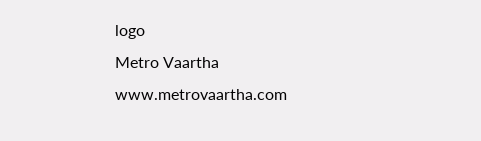logo
Metro Vaartha
www.metrovaartha.com